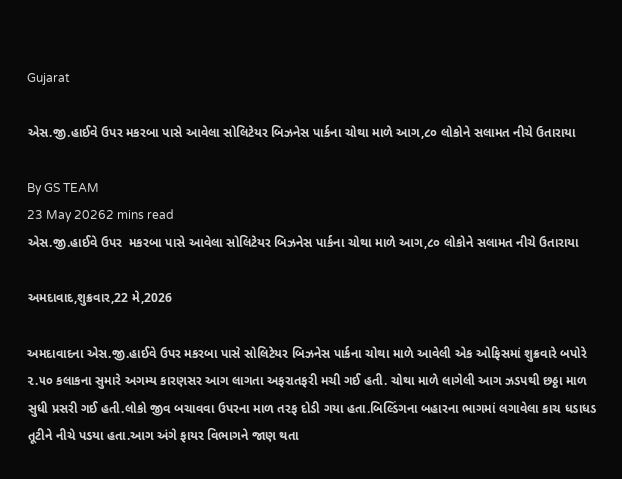Gujarat

એસ.જી.હાઈવે ઉપર મકરબા પાસે આવેલા સોલિટેયર બિઝનેસ પાર્કના ચોથા માળે આગ,૮૦ લોકોને સલામત નીચે ઉતારાયા

By GS TEAM
23 May 20262 mins read
એસ.જી.હાઈવે ઉપર  મકરબા પાસે આવેલા સોલિટેયર બિઝનેસ પાર્કના ચોથા માળે આગ,૮૦ લોકોને સલામત નીચે ઉતારાયા

અમદાવાદ,શુક્રવાર,22 મે,2026

અમદાવાદના એસ.જી.હાઈવે ઉપર મકરબા પાસે સોલિટેયર બિઝનેસ પાર્કના ચોથા માળે આવેલી એક ઓફિસમાં શુક્રવારે બપોરે ૨.૫૦ કલાકના સુમારે અગમ્ય કારણસર આગ લાગતા અફરાતફરી મચી ગઈ હતી. ચોથા માળે લાગેલી આગ ઝડપથી છઠ્ઠા માળ સુધી પ્રસરી ગઈ હતી.લોકો જીવ બચાવવા ઉપરના માળ તરફ દોડી ગયા હતા.બિલ્ડિંગના બહારના ભાગમાં લગાવેલા કાચ ધડાધડ તૂટીને નીચે પડયા હતા.આગ અંગે ફાયર વિભાગને જાણ થતા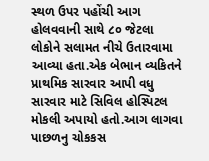સ્થળ ઉપર પહોંચી આગ હોલવવાની સાથે ૮૦ જેટલા લોકોને સલામત નીચે ઉતારવામા આવ્યા હતા.એક બેભાન વ્યકિતને પ્રાથમિક સારવાર આપી વધુ સારવાર માટે સિવિલ હોસ્પિટલ મોકલી અપાયો હતો.આગ લાગવા પાછળનુ ચોકકસ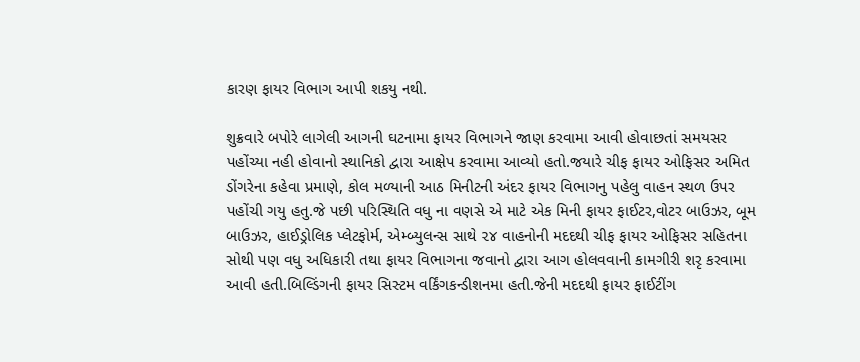કારણ ફાયર વિભાગ આપી શકયુ નથી.

શુક્રવારે બપોરે લાગેલી આગની ઘટનામા ફાયર વિભાગને જાણ કરવામા આવી હોવાછતાં સમયસર પહોંચ્યા નહી હોવાનો સ્થાનિકો દ્વારા આક્ષેપ કરવામા આવ્યો હતો.જયારે ચીફ ફાયર ઓફિસર અમિત ડોંગરેના કહેવા પ્રમાણે, કોલ મળ્યાની આઠ મિનીટની અંદર ફાયર વિભાગનુ પહેલુ વાહન સ્થળ ઉપર પહોંચી ગયુ હતુ.જે પછી પરિસ્થિતિ વધુ ના વણસે એ માટે એક મિની ફાયર ફાઈટર,વોટર બાઉઝર, બૂમ બાઉઝર, હાઈડ્રોલિક પ્લેટફોર્મ, એમ્બ્યુલન્સ સાથે ૨૪ વાહનોની મદદથી ચીફ ફાયર ઓફિસર સહિતના સોથી પણ વધુ અધિકારી તથા ફાયર વિભાગના જવાનો દ્વારા આગ હોલવવાની કામગીરી શરૃ કરવામા આવી હતી.બિલ્ડિંગની ફાયર સિસ્ટમ વર્કિંગકન્ડીશનમા હતી.જેની મદદથી ફાયર ફાઈટીંગ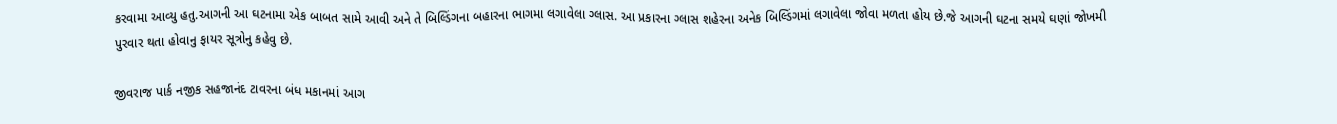કરવામા આવ્યુ હતુ.આગની આ ઘટનામા એક બાબત સામે આવી અને તે બિલ્ડિંગના બહારના ભાગમા લગાવેલા ગ્લાસ. આ પ્રકારના ગ્લાસ શહેરના અનેક બિલ્ડિંગમાં લગાવેલા જોવા મળતા હોય છે.જે આગની ઘટના સમયે ઘણાં જોખમી પુરવાર થતા હોવાનુ ફાયર સૂત્રોનુ કહેવુ છે.

જીવરાજ પાર્ક નજીક સહજાનંદ ટાવરના બંધ મકાનમાં આગ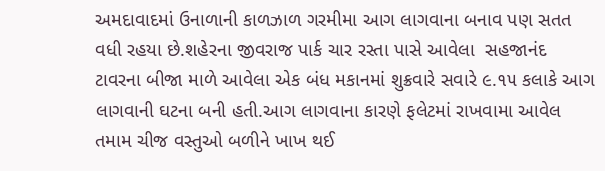અમદાવાદમાં ઉનાળાની કાળઝાળ ગરમીમા આગ લાગવાના બનાવ પણ સતત વધી રહયા છે.શહેરના જીવરાજ પાર્ક ચાર રસ્તા પાસે આવેલા  સહજાનંદ ટાવરના બીજા માળે આવેલા એક બંધ મકાનમાં શુક્રવારે સવારે ૯.૧૫ કલાકે આગ લાગવાની ઘટના બની હતી.આગ લાગવાના કારણે ફલેટમાં રાખવામા આવેલ તમામ ચીજ વસ્તુઓ બળીને ખાખ થઈ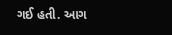ગઈ હતી. આગ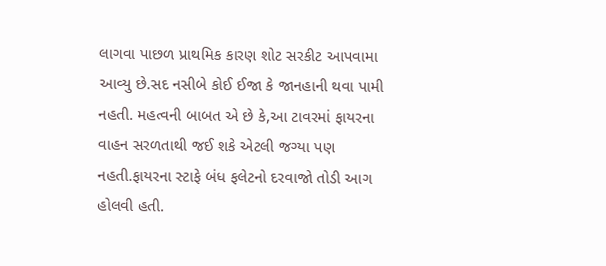લાગવા પાછળ પ્રાથમિક કારણ શોટ સરકીટ આપવામા આવ્યુ છે.સદ નસીબે કોઈ ઈજા કે જાનહાની થવા પામી નહતી. મહત્વની બાબત એ છે કે,આ ટાવરમાં ફાયરના વાહન સરળતાથી જઈ શકે એટલી જગ્યા પણ નહતી.ફાયરના સ્ટાફે બંધ ફલેટનો દરવાજો તોડી આગ હોલવી હતી.